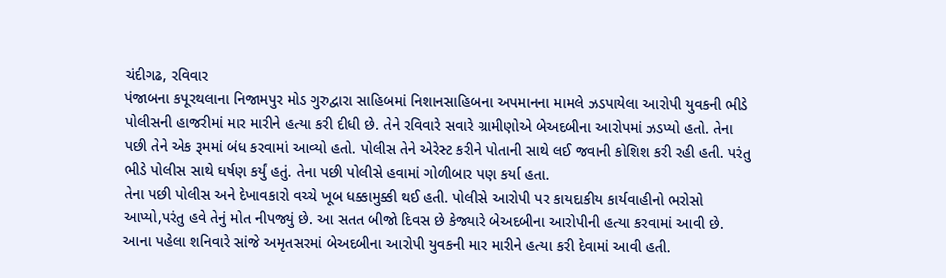ચંદીગઢ, રવિવાર
પંજાબના કપૂરથલાના નિજામપુર મોડ ગુરુદ્વારા સાહિબમાં નિશાનસાહિબના અપમાનના મામલે ઝડપાયેલા આરોપી યુવકની ભીડે પોલીસની હાજરીમાં માર મારીને હત્યા કરી દીધી છે. તેને રવિવારે સવારે ગ્રામીણોએ બેઅદબીના આરોપમાં ઝડપ્યો હતો. તેના પછી તેને એક રૂમમાં બંધ કરવામાં આવ્યો હતો. પોલીસ તેને એરેસ્ટ કરીને પોતાની સાથે લઈ જવાની કોશિશ કરી રહી હતી. પરંતુ ભીડે પોલીસ સાથે ઘર્ષણ કર્યું હતું. તેના પછી પોલીસે હવામાં ગોળીબાર પણ કર્યા હતા.
તેના પછી પોલીસ અને દેખાવકારો વચ્ચે ખૂબ ધક્કામુક્કી થઈ હતી. પોલીસે આરોપી પર કાયદાકીય કાર્યવાહીનો ભરોસો આપ્યો,પરંતુ હવે તેનું મોત નીપજ્યું છે. આ સતત બીજો દિવસ છે કેજ્યારે બેઅદબીના આરોપીની હત્યા કરવામાં આવી છે. આના પહેલા શનિવારે સાંજે અમૃતસરમાં બેઅદબીના આરોપી યુવકની માર મારીને હત્યા કરી દેવામાં આવી હતી.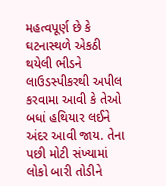મહત્વપૂર્ણ છે કે ઘટનાસ્થળે એકઠી થયેલી ભીડને લાઉડસ્પીકરથી અપીલ કરવામા આવી કે તેઓ બધાં હથિયાર લઈને અંદર આવી જાય. તેના પછી મોટી સંખ્યામાં લોકો બારી તોડીને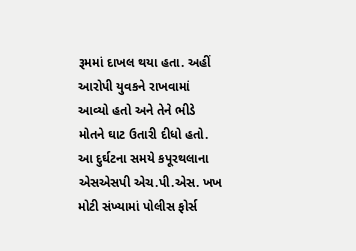રૂમમાં દાખલ થયા હતા. અહીં આરોપી યુવકને રાખવામાં આવ્યો હતો અને તેને ભીડે મોતને ઘાટ ઉતારી દીધો હતો. આ દુર્ઘટના સમયે કપૂરથલાના એસએસપી એચ.પી.એસ. ખખ મોટી સંખ્યામાં પોલીસ ફોર્સ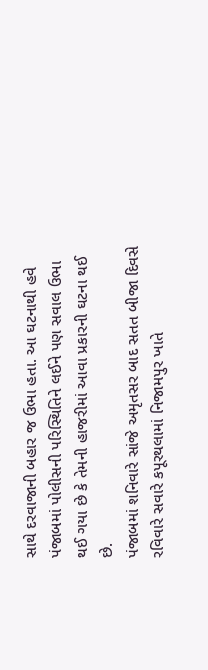સાથે દરવાજાની બહાર જ ઉભા હતા. આ ઘટનાથી હવે પંજાબમાં પોલીસની પરિસ્થિતિને લઈને પણ સવાલ ઉભા થઈ ગયા છે કે તેમની હાજરીમાં આવા પ્રકારની ઘટના થઈ છે.
પંજાબમાં શનિવારે સાંજે અમૃતસર બાદ સતત બીજા દિવસે રવિવારે સવારે કપૂરથલામાં નિજામપુર ખાતે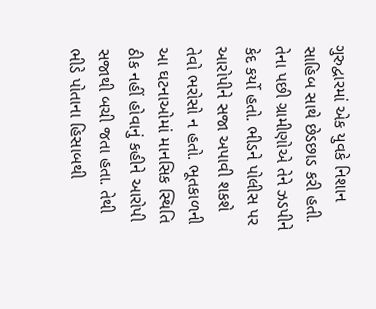ગુરુદ્વારમાં એક યુવકે નિશાન સાહિબ સાથે છેડછાડ કરી હતી. તેના પછી ગ્રામીણોએ તેને ઝડપીને કેદ કર્યો હતો. ભીડને પોલીસ પર આરોપીને સજા અપાવી શકશે તેવો ભરોસો ન હતો. ભૂતકાળની આ ઘટનાઓમાં માનસિક સ્થિતિ ઠીક નહીં હોવાનું કહીને આરોપી સજાથી બચી જતા હતા. તેથી ભીડે પોતાના હિસાબથી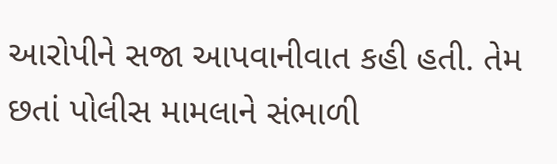આરોપીને સજા આપવાનીવાત કહી હતી. તેમ છતાં પોલીસ મામલાને સંભાળી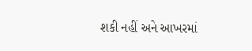શકી નહીં અને આખરમાં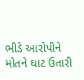ભીડે આરોપીને મોતને ઘાટ ઉતારી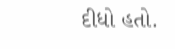દીધો હતો.